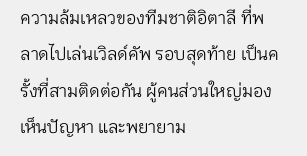ความล้มเหลวของทีมชาติอิตาลี ที่พลาดไปเล่นเวิลด์คัพ รอบสุดท้าย เป็นครั้งที่สามติดต่อกัน ผู้คนส่วนใหญ่มองเห็นปัญหา และพยายาม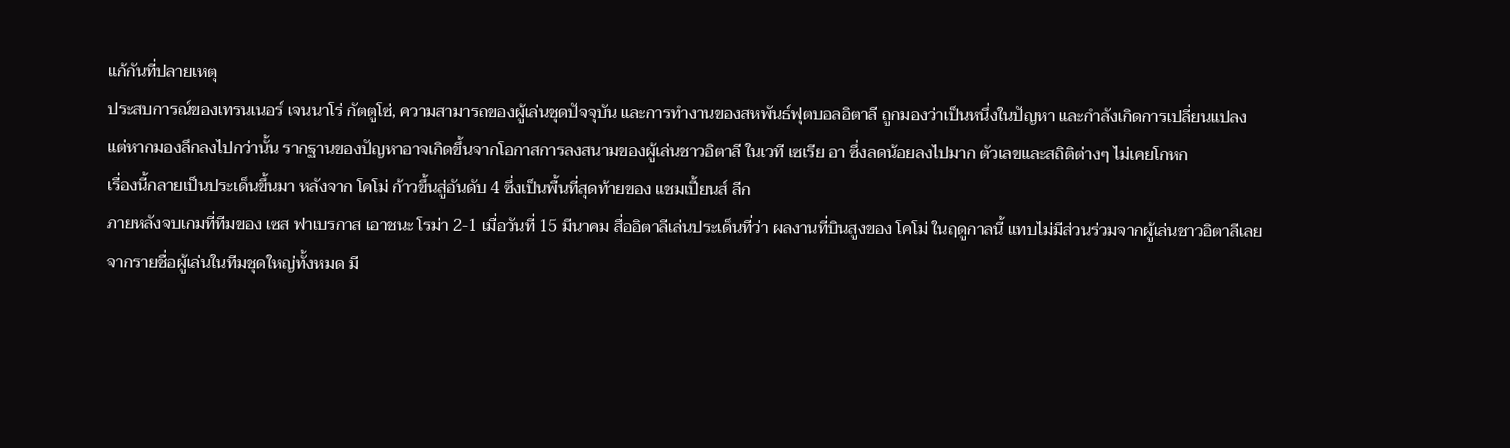แก้กันที่ปลายเหตุ
ประสบการณ์ของเทรนเนอร์ เจนนาโร่ กัตตูโซ่, ความสามารถของผู้เล่นชุดปัจจุบัน และการทำงานของสหพันธ์ฟุตบอลอิตาลี ถูกมองว่าเป็นหนึ่งในปัญหา และกำลังเกิดการเปลี่ยนแปลง
แต่หากมองลึกลงไปกว่านั้น รากฐานของปัญหาอาจเกิดขึ้นจากโอกาสการลงสนามของผู้เล่นชาวอิตาลี ในเวที เซเรีย อา ซึ่งลดน้อยลงไปมาก ตัวเลขและสถิติต่างๆ ไม่เคยโกหก
เรื่องนี้กลายเป็นประเด็นขึ้นมา หลังจาก โคโม่ ก้าวขึ้นสู่อันดับ 4 ซึ่งเป็นพื้นที่สุดท้ายของ แชมเปี้ยนส์ ลีก
ภายหลังจบเกมที่ทีมของ เซส ฟาเบรกาส เอาชนะ โรม่า 2-1 เมื่อวันที่ 15 มีนาคม สื่ออิตาลีเล่นประเด็นที่ว่า ผลงานที่บินสูงของ โคโม่ ในฤดูกาลนี้ แทบไม่มีส่วนร่วมจากผู้เล่นชาวอิตาลีเลย
จากรายชื่อผู้เล่นในทีมชุดใหญ่ทั้งหมด มี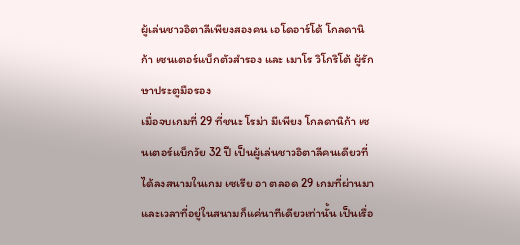ผู้เล่นชาวอิตาลีเพียงสองคน เอโดอาร์โด้ โกลดานิก้า เซนเตอร์แบ็กตัวสำรอง และ เมาโร วิโกริโต้ ผู้รักษาประตูมือรอง
เมื่อจบเกมที่ 29 ที่ชนะ โรม่า มีเพียง โกลดานิก้า เซนเตอร์แบ็กวัย 32 ปี เป็นผู้เล่นชาวอิตาลีคนเดียวที่ได้ลงสนามในเกม เซเรีย อา ตลอด 29 เกมที่ผ่านมา และเวลาที่อยู่ในสนามก็แค่นาทีเดียวเท่านั้น เป็นเรื่อ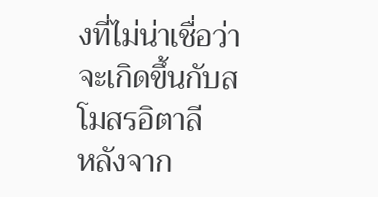งที่ไม่น่าเชื่อว่าจะเกิดขึ้นกับสโมสรอิตาลี
หลังจาก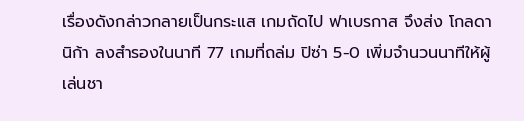เรื่องดังกล่าวกลายเป็นกระแส เกมถัดไป ฟาเบรกาส จึงส่ง โกลดานิก้า ลงสำรองในนาที 77 เกมที่ถล่ม ปิซ่า 5-0 เพิ่มจำนวนนาทีให้ผู้เล่นชา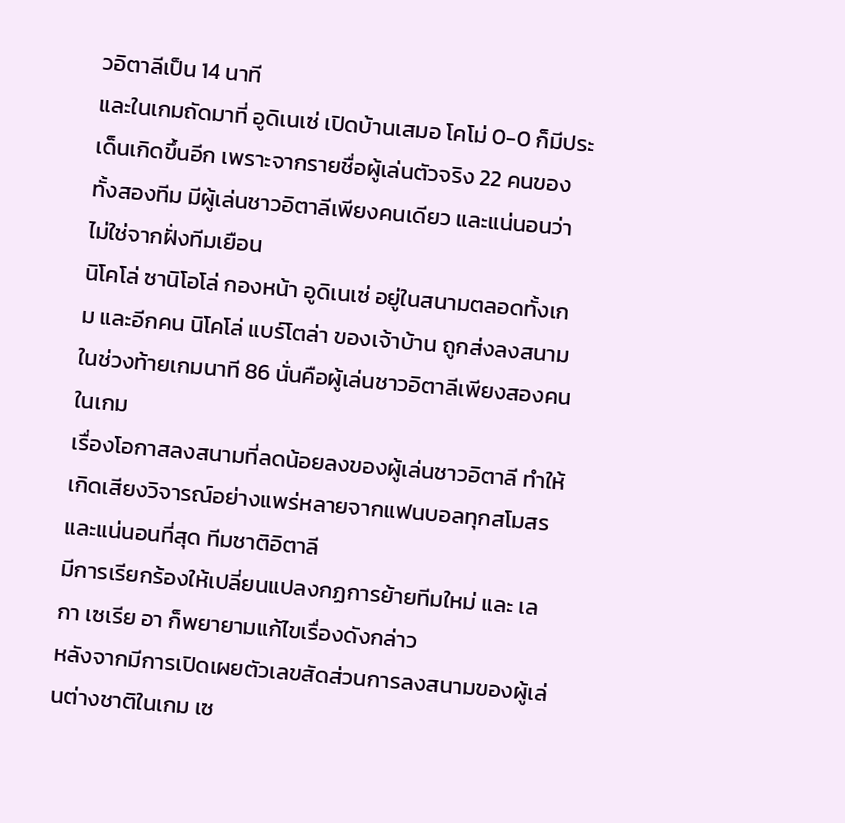วอิตาลีเป็น 14 นาที
และในเกมถัดมาที่ อูดิเนเซ่ เปิดบ้านเสมอ โคโม่ 0-0 ก็มีประเด็นเกิดขึ้นอีก เพราะจากรายชื่อผู้เล่นตัวจริง 22 คนของทั้งสองทีม มีผู้เล่นชาวอิตาลีเพียงคนเดียว และแน่นอนว่าไม่ใช่จากฝั่งทีมเยือน
นิโคโล่ ซานิโอโล่ กองหน้า อูดิเนเซ่ อยู่ในสนามตลอดทั้งเกม และอีกคน นิโคโล่ แบร์โตล่า ของเจ้าบ้าน ถูกส่งลงสนามในช่วงท้ายเกมนาที 86 นั่นคือผู้เล่นชาวอิตาลีเพียงสองคนในเกม
เรื่องโอกาสลงสนามที่ลดน้อยลงของผู้เล่นชาวอิตาลี ทำให้เกิดเสียงวิจารณ์อย่างแพร่หลายจากแฟนบอลทุกสโมสร และแน่นอนที่สุด ทีมชาติอิตาลี
มีการเรียกร้องให้เปลี่ยนแปลงกฏการย้ายทีมใหม่ และ เลกา เซเรีย อา ก็พยายามแก้ไขเรื่องดังกล่าว
หลังจากมีการเปิดเผยตัวเลขสัดส่วนการลงสนามของผู้เล่นต่างชาติในเกม เซ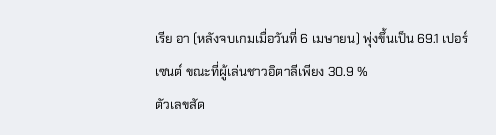เรีย อา (หลังจบเกมเมื่อวันที่ 6 เมษายน) พุ่งขึ้นเป็น 69.1 เปอร์เซนต์ ขณะที่ผู้เล่นชาวอิตาลีเพียง 30.9 %
ตัวเลขสัด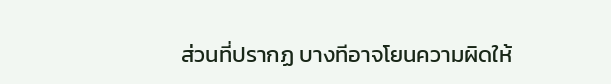ส่วนที่ปรากฏ บางทีอาจโยนความผิดให้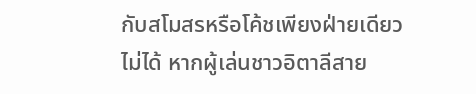กับสโมสรหรือโค้ชเพียงฝ่ายเดียวไม่ได้ หากผู้เล่นชาวอิตาลีสาย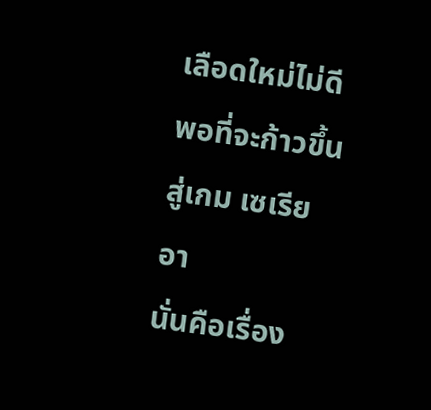เลือดใหม่ไม่ดีพอที่จะก้าวขึ้นสู่เกม เซเรีย อา
นั่นคือเรื่อง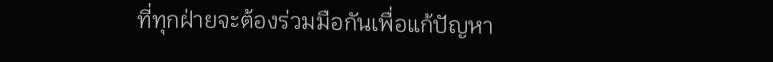ที่ทุกฝ่ายจะต้องร่วมมือกันเพื่อแก้ปัญหา